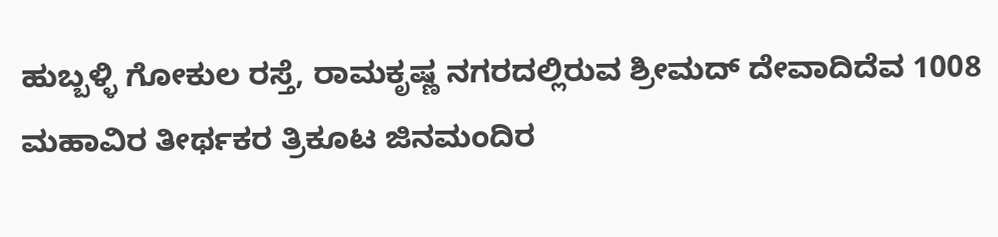ಹುಬ್ಬಳ್ಳಿ ಗೋಕುಲ ರಸ್ತೆ, ರಾಮಕೃಷ್ಣ ನಗರದಲ್ಲಿರುವ ಶ್ರೀಮದ್ ದೇವಾದಿದೆವ 1008 ಮಹಾವಿರ ತೀರ್ಥಕರ ತ್ರಿಕೂಟ ಜಿನಮಂದಿರ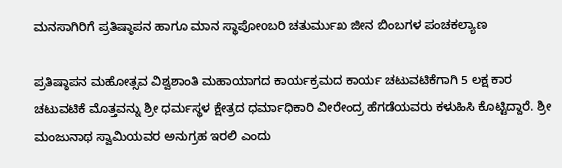ಮನಸಾಗಿರಿಗೆ ಪ್ರತಿಷ್ಠಾಪನ ಹಾಗೂ ಮಾನ ಸ್ಥಾಪೋoಬರಿ ಚತುರ್ಮುಖ ಜೀನ ಬಿಂಬಗಳ ಪಂಚಕಲ್ಯಾಣ

ಪ್ರತಿಷ್ಠಾಪನ ಮಹೋತ್ಸವ ವಿಶ್ವಶಾಂತಿ ಮಹಾಯಾಗದ ಕಾರ್ಯಕ್ರಮದ ಕಾರ್ಯ ಚಟುವಟಿಕೆಗಾಗಿ 5 ಲಕ್ಷ ಕಾರ ಚಟುವಟಿಕೆ ಮೊತ್ತವನ್ನು ಶ್ರೀ ಧರ್ಮಸ್ಥಳ ಕ್ಷೇತ್ರದ ಧರ್ಮಾಧಿಕಾರಿ ವೀರೇಂದ್ರ ಹೆಗಡೆಯವರು ಕಳುಹಿಸಿ ಕೊಟ್ಟಿದ್ದಾರೆ. ಶ್ರೀ ಮಂಜುನಾಥ ಸ್ವಾಮಿಯವರ ಅನುಗ್ರಹ ಇರಲಿ ಎಂದು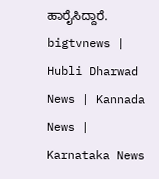ಹಾರೈಸಿದ್ದಾರೆ.
bigtvnews | Hubli Dharwad News | Kannada News | Karnataka News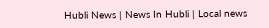Hubli News | News In Hubli | Local news